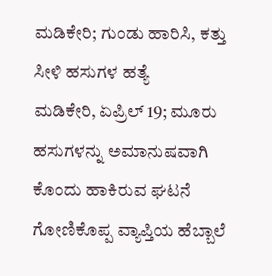ಮಡಿಕೇರಿ; ಗುಂಡು ಹಾರಿಸಿ, ಕತ್ತು ಸೀಳಿ ಹಸುಗಳ ಹತ್ಯೆ
ಮಡಿಕೇರಿ, ಏಪ್ರಿಲ್ 19; ಮೂರು ಹಸುಗಳನ್ನು ಅಮಾನುಷವಾಗಿ ಕೊಂದು ಹಾಕಿರುವ ಘಟನೆ ಗೋಣಿಕೊಪ್ಪ ವ್ಯಾಪ್ತಿಯ ಹೆಬ್ಬಾಲೆ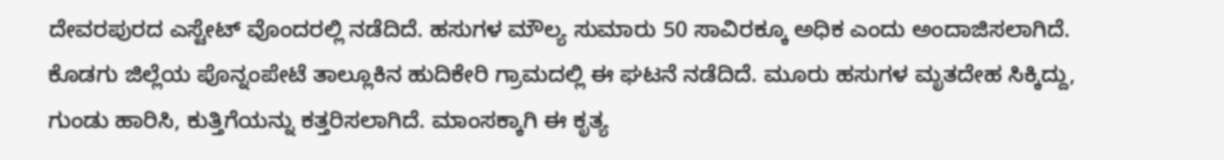ದೇವರಪುರದ ಎಸ್ಟೇಟ್ ವೊಂದರಲ್ಲಿ ನಡೆದಿದೆ. ಹಸುಗಳ ಮೌಲ್ಯ ಸುಮಾರು 50 ಸಾವಿರಕ್ಕೂ ಅಧಿಕ ಎಂದು ಅಂದಾಜಿಸಲಾಗಿದೆ.
ಕೊಡಗು ಜಿಲ್ಲೆಯ ಪೊನ್ನಂಪೇಟೆ ತಾಲ್ಲೂಕಿನ ಹುದಿಕೇರಿ ಗ್ರಾಮದಲ್ಲಿ ಈ ಘಟನೆ ನಡೆದಿದೆ. ಮೂರು ಹಸುಗಳ ಮೃತದೇಹ ಸಿಕ್ಕಿದ್ದು, ಗುಂಡು ಹಾರಿಸಿ, ಕುತ್ತಿಗೆಯನ್ನು ಕತ್ತರಿಸಲಾಗಿದೆ. ಮಾಂಸಕ್ಕಾಗಿ ಈ ಕೃತ್ಯ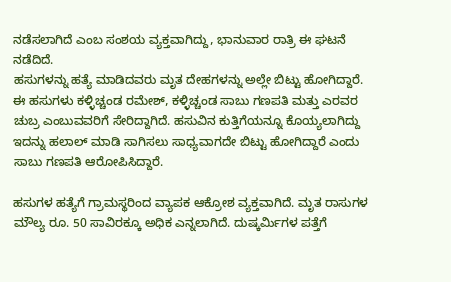ನಡೆಸಲಾಗಿದೆ ಎಂಬ ಸಂಶಯ ವ್ಯಕ್ತವಾಗಿದ್ದು, ಭಾನುವಾರ ರಾತ್ರಿ ಈ ಘಟನೆ ನಡೆದಿದೆ.
ಹಸುಗಳನ್ನು ಹತ್ಯೆ ಮಾಡಿದವರು ಮೃತ ದೇಹಗಳನ್ನು ಅಲ್ಲೇ ಬಿಟ್ಟು ಹೋಗಿದ್ದಾರೆ. ಈ ಹಸುಗಳು ಕಳ್ಳಿಚ್ಚಂಡ ರಮೇಶ್, ಕಳ್ಳಿಚ್ಚಂಡ ಸಾಬು ಗಣಪತಿ ಮತ್ತು ಎರವರ ಚುಬ್ರ ಎಂಬುವವರಿಗೆ ಸೇರಿದ್ದಾಗಿದೆ. ಹಸುವಿನ ಕುತ್ತಿಗೆಯನ್ನೂ ಕೊಯ್ಯಲಾಗಿದ್ದು ಇದನ್ನು ಹಲಾಲ್ ಮಾಡಿ ಸಾಗಿಸಲು ಸಾಧ್ಯವಾಗದೇ ಬಿಟ್ಟು ಹೋಗಿದ್ದಾರೆ ಎಂದು ಸಾಬು ಗಣಪತಿ ಆರೋಪಿಸಿದ್ದಾರೆ.

ಹಸುಗಳ ಹತ್ಯೆಗೆ ಗ್ರಾಮಸ್ಥರಿಂದ ವ್ಯಾಪಕ ಆಕ್ರೋಶ ವ್ಯಕ್ತವಾಗಿದೆ. ಮೃತ ರಾಸುಗಳ ಮೌಲ್ಯ ರೂ. 50 ಸಾವಿರಕ್ಕೂ ಅಧಿಕ ಎನ್ನಲಾಗಿದೆ. ದುಷ್ಕರ್ಮಿಗಳ ಪತ್ತೆಗೆ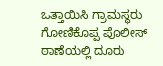ಒತ್ತಾಯಿಸಿ ಗ್ರಾಮಸ್ಥರು ಗೋಣಿಕೊಪ್ಪ ಪೊಲೀಸ್ ಠಾಣೆಯಲ್ಲಿ ದೂರು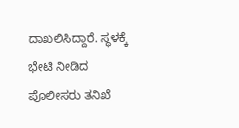ದಾಖಲಿಸಿದ್ದಾರೆ. ಸ್ಥಳಕ್ಕೆ ಭೇಟಿ ನೀಡಿದ ಪೊಲೀಸರು ತನಿಖೆ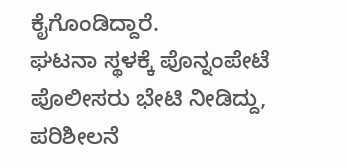ಕೈಗೊಂಡಿದ್ದಾರೆ.
ಘಟನಾ ಸ್ಥಳಕ್ಕೆ ಪೊನ್ನಂಪೇಟೆ ಪೊಲೀಸರು ಭೇಟಿ ನೀಡಿದ್ದು, ಪರಿಶೀಲನೆ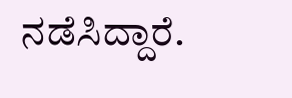ನಡೆಸಿದ್ದಾರೆ.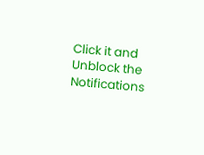Click it and Unblock the Notifications